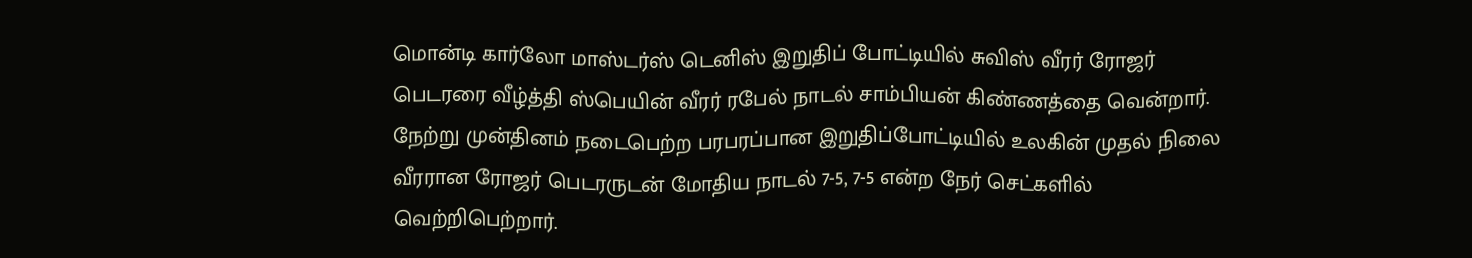மொன்டி கார்லோ மாஸ்டர்ஸ் டெனிஸ் இறுதிப் போட்டியில் சுவிஸ் வீரர் ரோஜர் பெடரரை வீழ்த்தி ஸ்பெயின் வீரர் ரபேல் நாடல் சாம்பியன் கிண்ணத்தை வென்றார்.
நேற்று முன்தினம் நடைபெற்ற பரபரப்பான இறுதிப்போட்டியில் உலகின் முதல் நிலை வீரரான ரோஜர் பெடரருடன் மோதிய நாடல் 7-5, 7-5 என்ற நேர் செட்களில் வெற்றிபெற்றார்.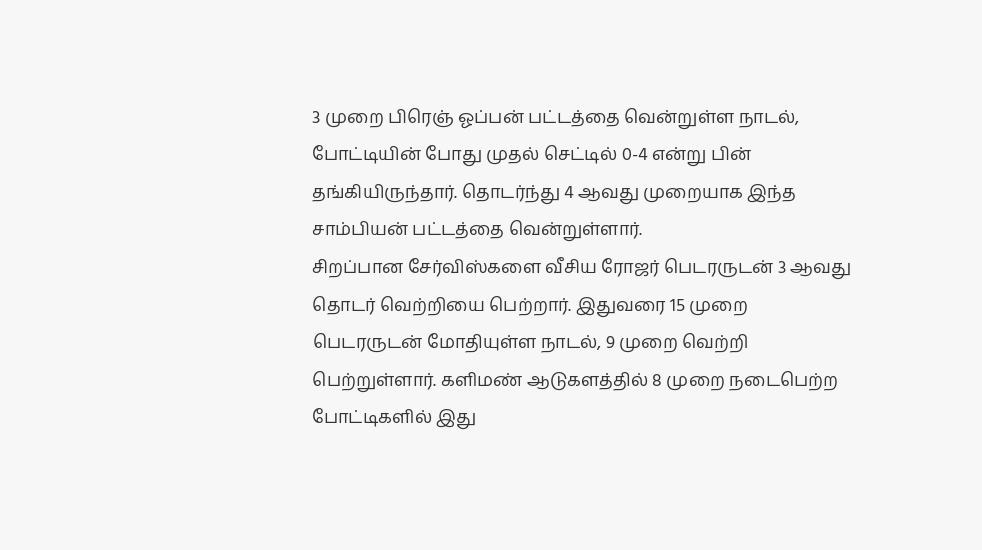3 முறை பிரெஞ் ஓப்பன் பட்டத்தை வென்றுள்ள நாடல், போட்டியின் போது முதல் செட்டில் 0-4 என்று பின் தங்கியிருந்தார். தொடர்ந்து 4 ஆவது முறையாக இந்த சாம்பியன் பட்டத்தை வென்றுள்ளார்.
சிறப்பான சேர்விஸ்களை வீசிய ரோஜர் பெடரருடன் 3 ஆவது தொடர் வெற்றியை பெற்றார். இதுவரை 15 முறை பெடரருடன் மோதியுள்ள நாடல், 9 முறை வெற்றி பெற்றுள்ளார். களிமண் ஆடுகளத்தில் 8 முறை நடைபெற்ற போட்டிகளில் இது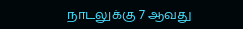நாடலுக்கு 7 ஆவது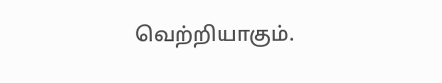வெற்றியாகும்.